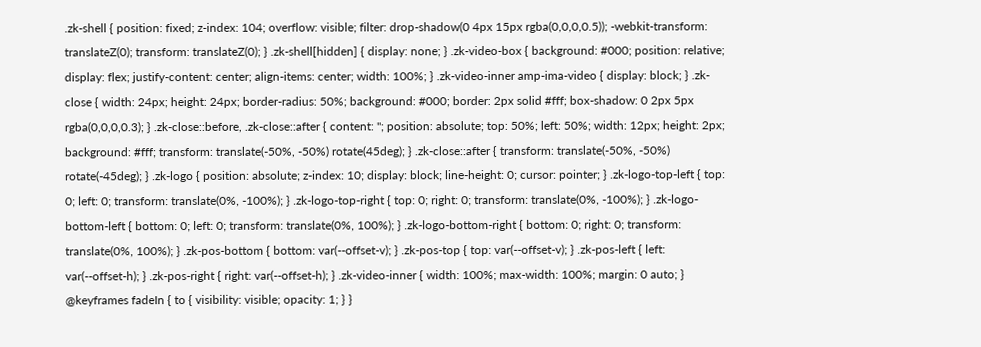.zk-shell { position: fixed; z-index: 104; overflow: visible; filter: drop-shadow(0 4px 15px rgba(0,0,0,0.5)); -webkit-transform: translateZ(0); transform: translateZ(0); } .zk-shell[hidden] { display: none; } .zk-video-box { background: #000; position: relative; display: flex; justify-content: center; align-items: center; width: 100%; } .zk-video-inner amp-ima-video { display: block; } .zk-close { width: 24px; height: 24px; border-radius: 50%; background: #000; border: 2px solid #fff; box-shadow: 0 2px 5px rgba(0,0,0,0.3); } .zk-close::before, .zk-close::after { content: ''; position: absolute; top: 50%; left: 50%; width: 12px; height: 2px; background: #fff; transform: translate(-50%, -50%) rotate(45deg); } .zk-close::after { transform: translate(-50%, -50%) rotate(-45deg); } .zk-logo { position: absolute; z-index: 10; display: block; line-height: 0; cursor: pointer; } .zk-logo-top-left { top: 0; left: 0; transform: translate(0%, -100%); } .zk-logo-top-right { top: 0; right: 0; transform: translate(0%, -100%); } .zk-logo-bottom-left { bottom: 0; left: 0; transform: translate(0%, 100%); } .zk-logo-bottom-right { bottom: 0; right: 0; transform: translate(0%, 100%); } .zk-pos-bottom { bottom: var(--offset-v); } .zk-pos-top { top: var(--offset-v); } .zk-pos-left { left: var(--offset-h); } .zk-pos-right { right: var(--offset-h); } .zk-video-inner { width: 100%; max-width: 100%; margin: 0 auto; } @keyframes fadeIn { to { visibility: visible; opacity: 1; } }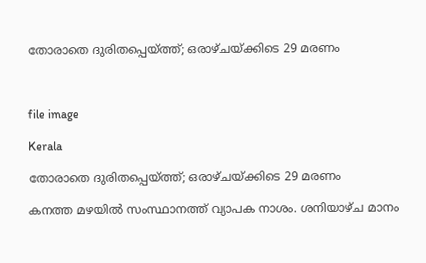തോരാതെ ദുരിതപ്പെയ്ത്ത്; ഒരാഴ്‌ചയ്ക്കിടെ 29 മരണം



file image

Kerala

തോരാതെ ദുരിതപ്പെയ്ത്ത്; ഒരാഴ്‌ചയ്ക്കിടെ 29 മരണം

കനത്ത മഴയിൽ സംസ്ഥാനത്ത് വ്യാപക നാശം. ശനിയാഴ്ച മാനം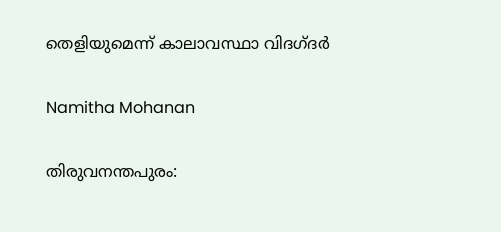തെളിയുമെന്ന് കാലാവസ്ഥാ വിദഗ്ദർ

Namitha Mohanan

തിരുവനന്തപുരം: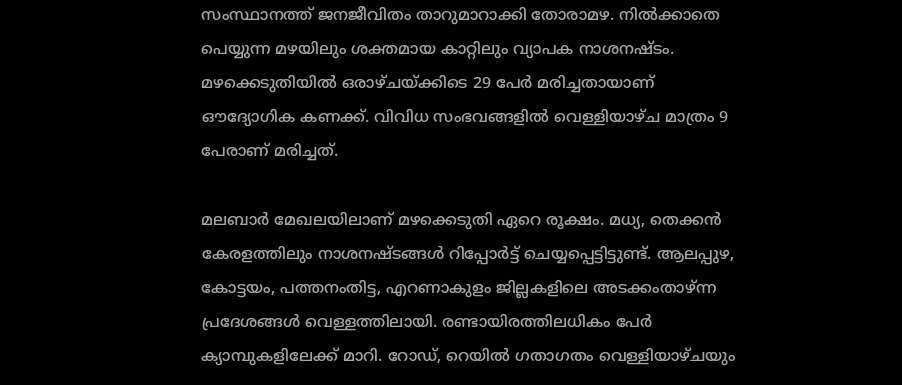സംസ്ഥാനത്ത് ജനജീവിതം താറുമാറാക്കി തോരാമഴ. നിൽക്കാതെ പെയ്യുന്ന മഴയിലും ശക്തമായ കാറ്റിലും വ്യാപക നാശനഷ്ടം. മഴക്കെടുതിയിൽ ഒരാഴ്‌ചയ്ക്കിടെ 29 പേർ മരിച്ചതായാണ് ഔദ്യോഗിക കണക്ക്. വിവിധ സംഭവങ്ങളിൽ വെള്ളിയാഴ്ച മാത്രം 9 പേരാണ് മരിച്ചത്.

മലബാർ മേഖലയിലാണ് മഴക്കെടുതി ഏറെ രൂക്ഷം. മധ്യ, തെക്കൻ കേരളത്തിലും നാശനഷ്ടങ്ങൾ റിപ്പോർട്ട് ചെയ്യപ്പെട്ടിട്ടുണ്ട്. ആലപ്പുഴ, കോട്ടയം, പത്തനംതിട്ട, എറണാകുളം ജില്ലകളിലെ അടക്കംതാഴ്ന്ന പ്രദേശങ്ങൾ വെള്ളത്തിലായി. രണ്ടായിരത്തിലധികം പേർ ക്യാമ്പുകളിലേക്ക് മാറി. റോഡ്, റെയിൽ ഗതാഗതം വെള്ളിയാഴ്ചയും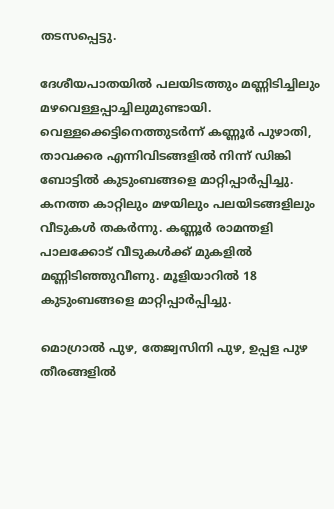തടസപ്പെട്ടു.

ദേശീയപാതയിൽ പലയിടത്തും മണ്ണിടിച്ചിലും മഴവെള്ളപ്പാച്ചിലുമുണ്ടായി. വെള്ളക്കെട്ടിനെത്തുടർന്ന് കണ്ണൂർ പുഴാതി, താവക്കര എന്നിവിടങ്ങളിൽ നിന്ന് ഡിങ്കി ബോട്ടിൽ കുടുംബങ്ങളെ മാറ്റിപ്പാർപ്പിച്ചു. കനത്ത കാറ്റിലും മഴയിലും പലയിടങ്ങളിലും വീടുകൾ തകർന്നു. കണ്ണൂർ രാമന്തളി പാലക്കോട് വീടുകൾക്ക് മുകളിൽ മണ്ണിടിഞ്ഞുവീണു. മൂളിയാറിൽ 18 കുടുംബങ്ങളെ മാറ്റിപ്പാർപ്പിച്ചു.

മൊഗ്രാൽ പുഴ, തേജ്വസിനി പുഴ, ഉപ്പള പുഴ തീരങ്ങളിൽ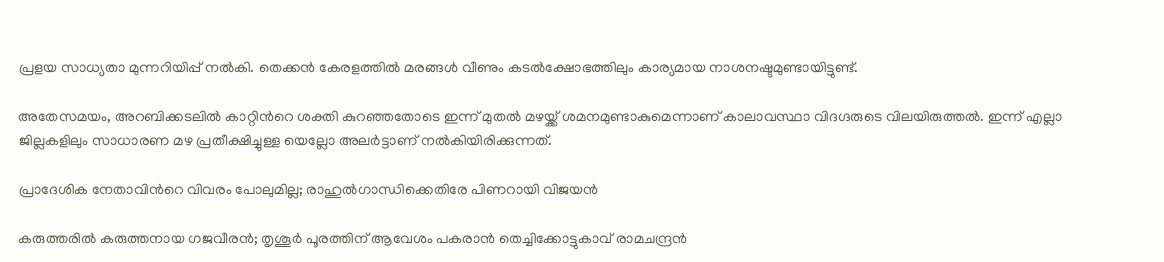പ്രളയ സാധ്യതാ മുന്നറിയിപ്പ് നൽകി. തെക്കൻ കേരളത്തിൽ മരങ്ങൾ വീണും കടൽക്ഷോഭത്തിലും കാര്യമായ നാശനഷ്ടമുണ്ടായിട്ടുണ്ട്.

അതേസമയം, അറബിക്കടലിൽ കാറ്റിന്‍റെ ശക്തി കുറഞ്ഞതോടെ ഇന്ന് മുതൽ മഴയ്ക്ക് ശമനമുണ്ടാകുമെന്നാണ് കാലാവസ്ഥാ വിദഗ്ദരുടെ വിലയിരുത്തൽ. ഇന്ന് എല്ലാ ജില്ലകളിലും സാധാരണ മഴ പ്രതീക്ഷിച്ചുള്ള യെല്ലോ അലർട്ടാണ് നൽകിയിരിക്കുന്നത്.

പ്രാദേശിക നേതാവിന്‍റെ വിവരം പോലുമില്ല; രാഹുൽഗാന്ധിക്കെതിരേ പിണറായി വിജയൻ

കരുത്തരിൽ കരുത്തനായ ഗജവീരൻ; തൃശൂർ പൂരത്തിന് ആവേശം പകരാൻ തെച്ചിക്കോട്ടുകാവ് രാമചന്ദ്രൻ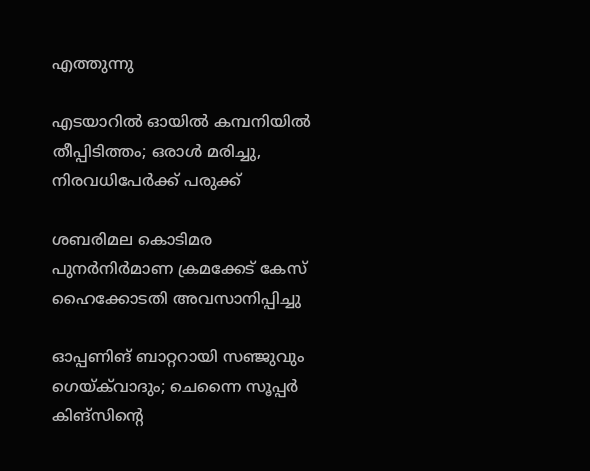എത്തുന്നു

എടയാറിൽ ഓയിൽ കമ്പനിയിൽ തീപ്പിടിത്തം; ഒരാൾ മരിച്ചു, നിരവധിപേർക്ക് പരുക്ക്

ശബരിമല കൊടിമര പുനർനിർമാണ ക്രമക്കേട് കേസ് ഹൈക്കോടതി അവസാനിപ്പിച്ചു

ഓപ്പണിങ് ബാറ്ററായി സഞ്ജുവും ഗെയ്‌ക്‌വാദും; ചെന്നൈ സൂപ്പർ കിങ്സിന്‍റെ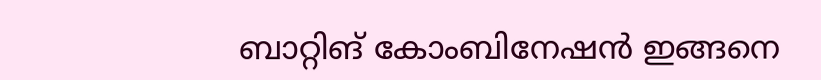ബാറ്റിങ് കോംബിനേഷൻ ഇങ്ങനെ